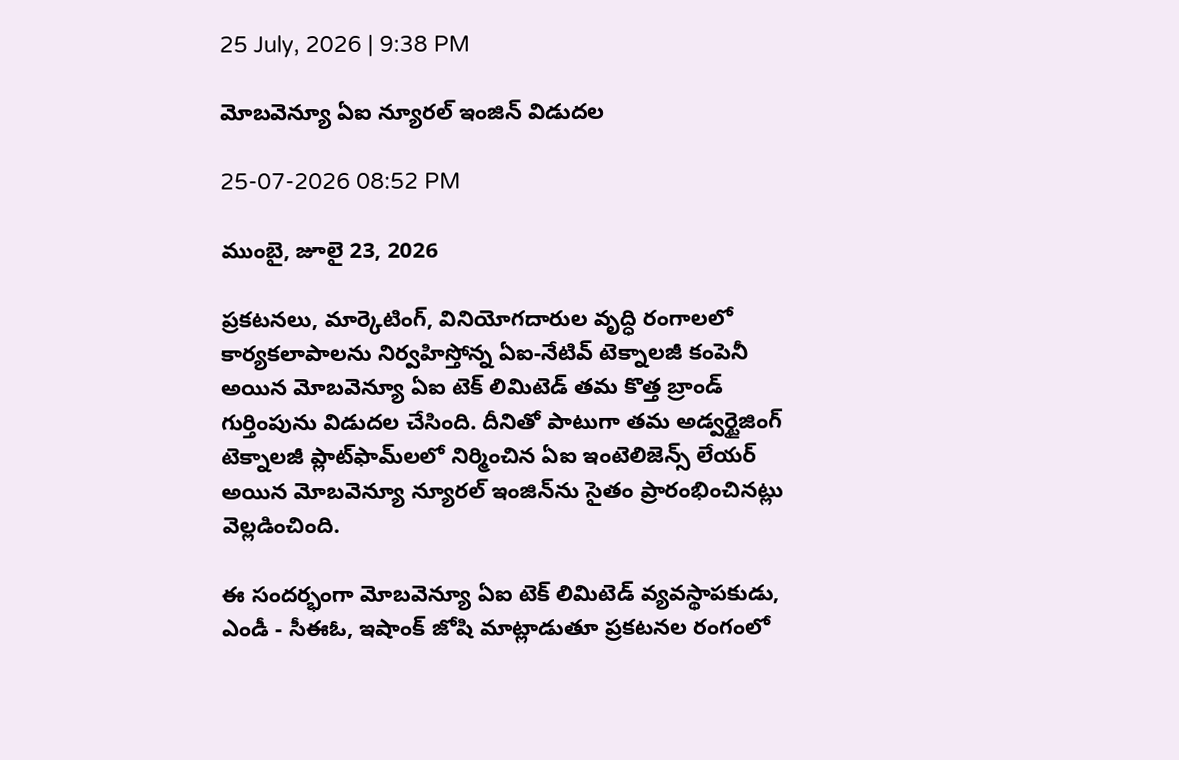25 July, 2026 | 9:38 PM

మోబవెన్యూ ఏఐ న్యూరల్ ఇంజిన్‌ విడుదల

25-07-2026 08:52 PM

ముంబై, జూలై 23, 2026

ప్రకటనలు, మార్కెటింగ్, వినియోగదారుల వృద్ధి రంగాలలో కార్యకలాపాలను నిర్వహిస్తోన్న ఏఐ-నేటివ్ టెక్నాలజీ కంపెనీ అయిన మోబవెన్యూ ఏఐ టెక్ లిమిటెడ్ తమ కొత్త బ్రాండ్ గుర్తింపును విడుదల చేసింది. దీనితో పాటుగా తమ అడ్వర్టైజింగ్ టెక్నాలజీ ప్లాట్‌ఫామ్‌లలో నిర్మించిన ఏఐ ఇంటెలిజెన్స్ లేయర్ అయిన మోబవెన్యూ న్యూరల్ ఇంజిన్‌ను సైతం ప్రారంభించినట్లు వెల్లడించింది.

ఈ సందర్భంగా మోబవెన్యూ ఏఐ టెక్ లిమిటెడ్ వ్యవస్థాపకుడు, ఎండీ - సీఈఓ, ఇషాంక్ జోషి మాట్లాడుతూ ప్రకటనల రంగంలో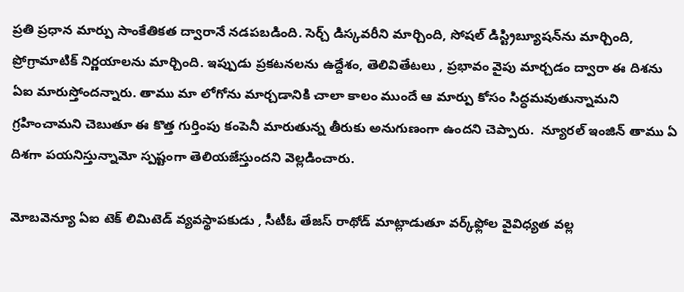ప్రతి ప్రధాన మార్పు సాంకేతికత ద్వారానే నడపబడింది. సెర్చ్ డిస్కవరీని మార్చింది, సోషల్ డిస్ట్రిబ్యూషన్‌ను మార్చింది, ప్రోగ్రామాటిక్ నిర్ణయాలను మార్చింది. ఇప్పుడు ప్రకటనలను ఉద్దేశం, తెలివితేటలు , ప్రభావం వైపు మార్చడం ద్వారా ఈ దిశను ఏఐ మారుస్తోందన్నారు. తాము మా లోగోను మార్చడానికి చాలా కాలం ముందే ఆ మార్పు కోసం సిద్ధమవుతున్నామని గ్రహించామని చెబుతూ ఈ కొత్త గుర్తింపు కంపెనీ మారుతున్న తీరుకు అనుగుణంగా ఉందని చెప్పారు.  న్యూరల్ ఇంజిన్ తాము ఏ దిశగా పయనిస్తున్నామో స్పష్టంగా తెలియజేస్తుందని వెల్లడించారు.

మోబవెన్యూ ఏఐ టెక్ లిమిటెడ్ వ్యవస్థాపకుడు , సీటీఓ తేజస్ రాథోడ్ మాట్లాడుతూ వర్క్‌ఫ్లోల వైవిధ్యత వల్ల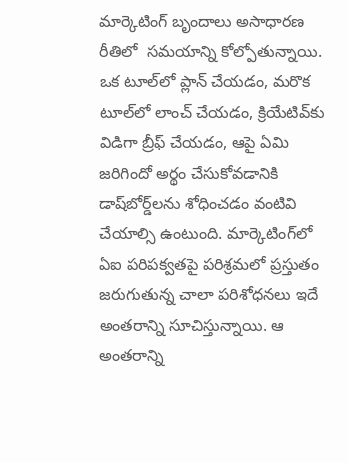మార్కెటింగ్ బృందాలు అసాధారణ రీతిలో  సమయాన్ని కోల్పోతున్నాయి. ఒక టూల్‌లో ప్లాన్ చేయడం, మరొక టూల్‌లో లాంచ్ చేయడం, క్రియేటివ్‌కు విడిగా బ్రీఫ్ చేయడం, ఆపై ఏమి జరిగిందో అర్థం చేసుకోవడానికి డాష్‌బోర్డ్‌లను శోధించడం వంటివి చేయాల్సి ఉంటుంది. మార్కెటింగ్‌లో ఏఐ పరిపక్వతపై పరిశ్రమలో ప్రస్తుతం జరుగుతున్న చాలా పరిశోధనలు ఇదే అంతరాన్ని సూచిస్తున్నాయి. ఆ అంతరాన్ని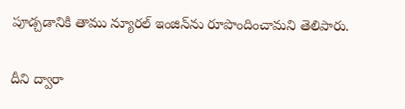పూడ్చడానికి తాము న్యూరల్ ఇంజిన్‌ను రూపొందించామని తెలిపారు.

దీని ద్వారా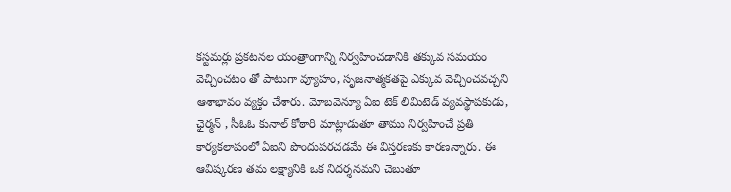కస్టమర్లు ప్రకటనల యంత్రాంగాన్ని నిర్వహించడానికి తక్కువ సమయం వెచ్చించటం తో పాటుగా వ్యూహం, సృజనాత్మకతపై ఎక్కువ వెచ్చించవచ్చని ఆశాభావం వ్యక్తం చేశారు. మోబవెన్యూ ఏఐ టెక్ లిమిటెడ్ వ్యవస్థాపకుడు, ఛైర్మన్ , సీఓఓ కునాల్ కోఠారి మాట్లాడుతూ తాము నిర్వహించే ప్రతి కార్యకలాపంలో ఏఐని పొందుపరచడమే ఈ విస్తరణకు కారణన్నారు. ఈ ఆవిష్కరణ తమ లక్ష్యానికి ఒక నిదర్శనమని చెబుతూ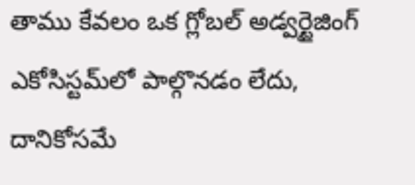తాము కేవలం ఒక గ్లోబల్ అడ్వర్టైజింగ్ ఎకోసిస్టమ్‌లో పాల్గొనడం లేదు, దానికోసమే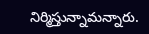నిర్మిస్తున్నామన్నారు.